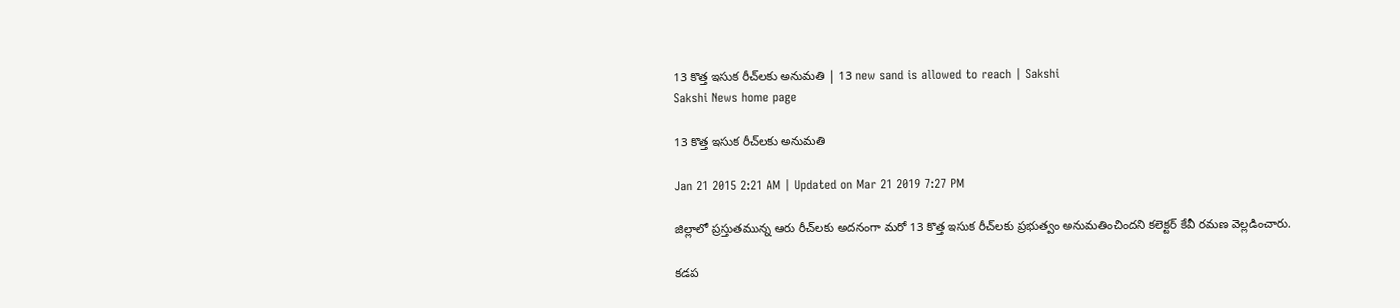13 కొత్త ఇసుక రీచ్‌లకు అనుమతి | 13 new sand is allowed to reach | Sakshi
Sakshi News home page

13 కొత్త ఇసుక రీచ్‌లకు అనుమతి

Jan 21 2015 2:21 AM | Updated on Mar 21 2019 7:27 PM

జిల్లాలో ప్రస్తుతమున్న ఆరు రీచ్‌లకు అదనంగా మరో 13 కొత్త ఇసుక రీచ్‌లకు ప్రభుత్వం అనుమతించిందని కలెక్టర్ కేవీ రమణ వెల్లడించారు.

కడప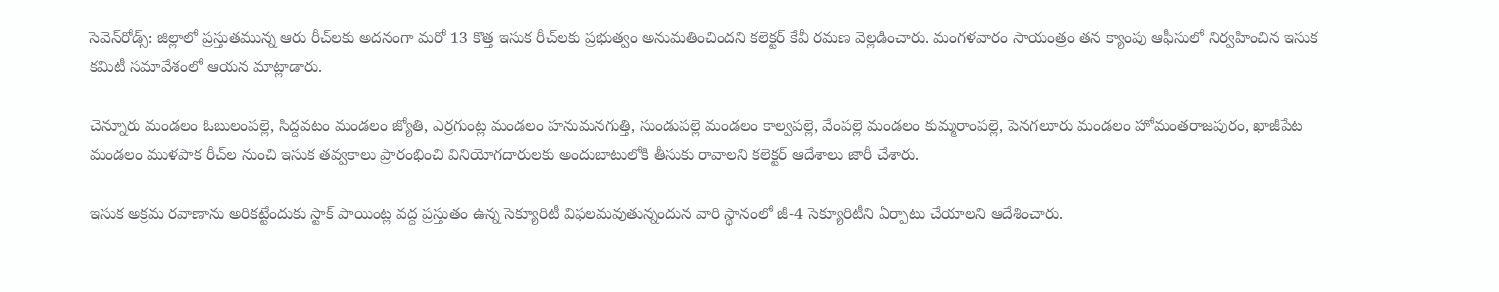సెవెన్‌రోడ్స్: జిల్లాలో ప్రస్తుతమున్న ఆరు రీచ్‌లకు అదనంగా మరో 13 కొత్త ఇసుక రీచ్‌లకు ప్రభుత్వం అనుమతించిందని కలెక్టర్ కేవీ రమణ వెల్లడించారు. మంగళవారం సాయంత్రం తన క్యాంపు ఆఫీసులో నిర్వహించిన ఇసుక కమిటీ సమావేశంలో ఆయన మాట్లాడారు.

చెన్నూరు మండలం ఓబులంపల్లె, సిద్దవటం మండలం జ్యోతి, ఎర్రగుంట్ల మండలం హనుమనగుత్తి, సుండుపల్లె మండలం కాల్వపల్లె, వేంపల్లె మండలం కుమ్మరాంపల్లె, పెనగలూరు మండలం హోమంతరాజపురం, ఖాజీపేట మండలం ముళపాక రీచ్‌ల నుంచి ఇసుక తవ్వకాలు ప్రారంభించి వినియోగదారులకు అందుబాటులోకి తీసుకు రావాలని కలెక్టర్ ఆదేశాలు జారీ చేశారు.

ఇసుక అక్రమ రవాణాను అరికట్టేందుకు స్టాక్ పాయింట్ల వద్ద ప్రస్తుతం ఉన్న సెక్యూరిటీ విఫలమవుతున్నందున వారి స్థానంలో జీ-4 సెక్యూరిటీని ఏర్పాటు చేయాలని ఆదేశించారు.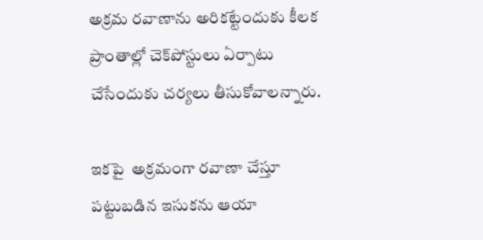అక్రమ రవాణాను అరికట్టేందుకు కీలక ప్రాంతాల్లో చెక్‌పోస్టులు ఏర్పాటు చేసేందుకు చర్యలు తీసుకోవాలన్నారు.

ఇకపై  అక్రమంగా రవాణా చేస్తూ పట్టుబడిన ఇసుకను ఆయా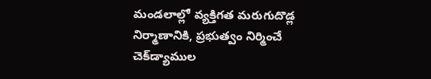మండలాల్లో వ్యక్తిగత మరుగుదొడ్ల నిర్మాణానికి, ప్రభుత్వం నిర్మించే చెక్‌డ్యాముల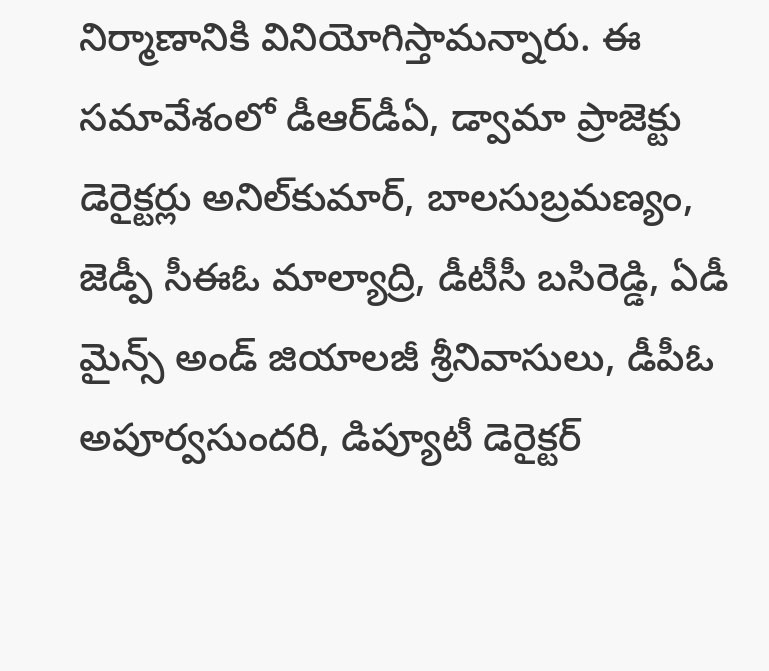నిర్మాణానికి వినియోగిస్తామన్నారు. ఈ సమావేశంలో డీఆర్‌డీఏ, డ్వామా ప్రాజెక్టు డెరైక్టర్లు అనిల్‌కుమార్, బాలసుబ్రమణ్యం, జెడ్పీ సీఈఓ మాల్యాద్రి, డీటీసీ బసిరెడ్డి, ఏడీ మైన్స్ అండ్ జియాలజీ శ్రీనివాసులు, డీపీఓ అపూర్వసుందరి, డిప్యూటీ డెరైక్టర్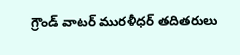గ్రౌండ్ వాటర్ మురళీధర్ తదితరులు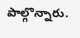పాల్గొన్నారు.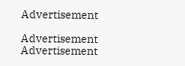Advertisement

Advertisement
Advertisement